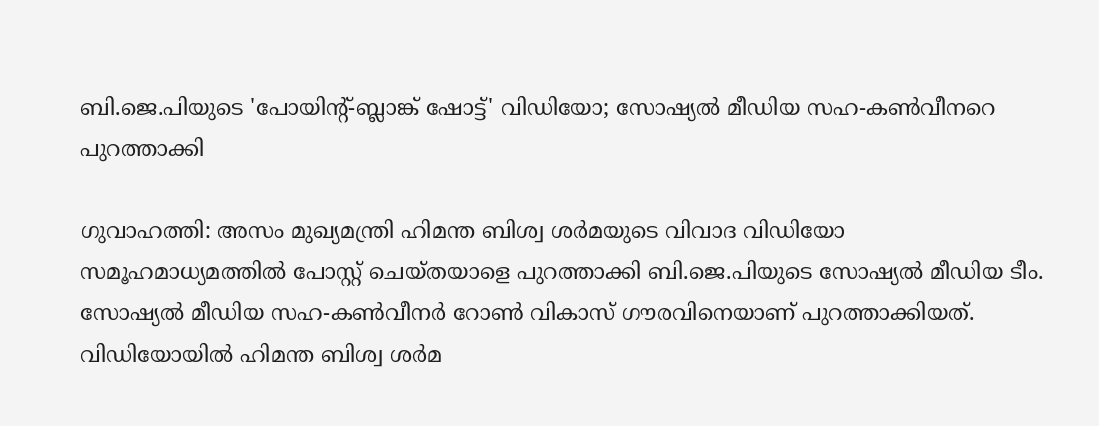ബി.ജെ.പിയുടെ 'പോയിന്‍റ്-ബ്ലാങ്ക് ഷോട്ട്' വിഡിയോ; സോഷ്യൽ മീഡിയ സഹ-കൺവീനറെ പുറത്താക്കി

ഗുവാഹത്തി: അസം മുഖ്യമന്ത്രി ഹിമന്ത ബിശ്വ ശർമയുടെ വിവാദ വിഡിയോ സമൂഹമാധ്യമത്തിൽ പോസ്റ്റ് ചെയ്തയാളെ പുറത്താക്കി ബി.ജെ.പിയുടെ സോഷ്യൽ മീഡിയ ടീം. സോഷ്യൽ മീഡിയ സഹ-കൺവീനർ റോൺ വികാസ് ഗൗരവിനെയാണ് പുറത്താക്കിയത്. വിഡിയോയിൽ ഹിമന്ത ബിശ്വ ശർമ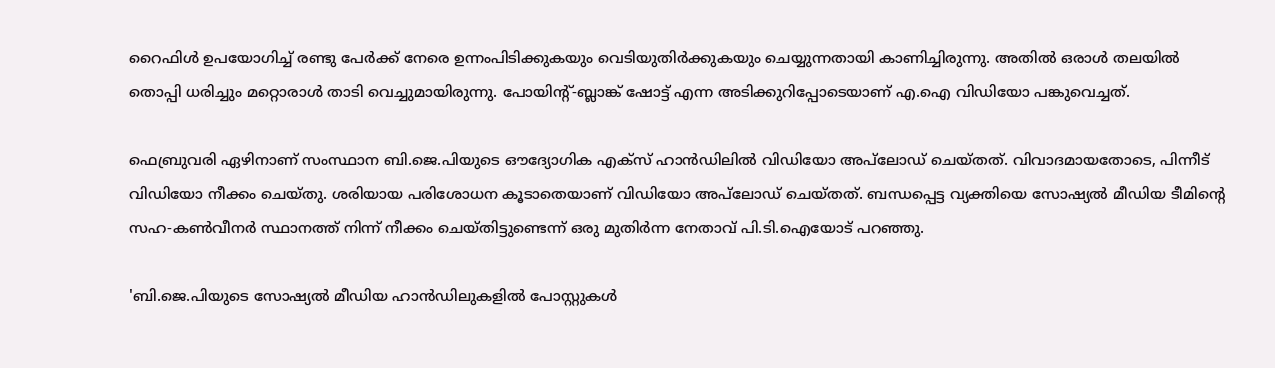റൈഫിൾ ഉപയോഗിച്ച് രണ്ടു പേർക്ക് നേരെ ഉന്നംപിടിക്കുകയും വെടിയുതിർക്കുകയും ചെയ്യുന്നതായി കാണിച്ചിരുന്നു. അതിൽ ഒരാൾ തലയിൽ തൊപ്പി ധരിച്ചും മറ്റൊരാൾ താടി വെച്ചുമായിരുന്നു. പോയിന്റ്-ബ്ലാങ്ക് ഷോട്ട് എന്ന അടിക്കുറിപ്പോടെയാണ് എ.ഐ വിഡിയോ പങ്കുവെച്ചത്.

ഫെബ്രുവരി ഏഴിനാണ് സംസ്ഥാന ബി.ജെ.പിയുടെ ഔദ്യോഗിക എക്സ് ഹാൻഡിലിൽ വിഡിയോ അപ്‌ലോഡ് ചെയ്തത്. വിവാദമായതോടെ, പിന്നീട് വിഡിയോ നീക്കം ചെയ്തു. ശരിയായ പരിശോധന കൂടാതെയാണ് വിഡിയോ അപ്‌ലോഡ് ചെയ്തത്. ബന്ധപ്പെട്ട വ്യക്തിയെ സോഷ്യൽ മീഡിയ ടീമിന്റെ സഹ-കൺവീനർ സ്ഥാനത്ത് നിന്ന് നീക്കം ചെയ്തിട്ടുണ്ടെന്ന് ഒരു മുതിർന്ന നേതാവ് പി.ടി.ഐയോട് പറഞ്ഞു.

'ബി.ജെ.പിയുടെ സോഷ്യൽ മീഡിയ ഹാൻഡിലുകളിൽ പോസ്റ്റുകൾ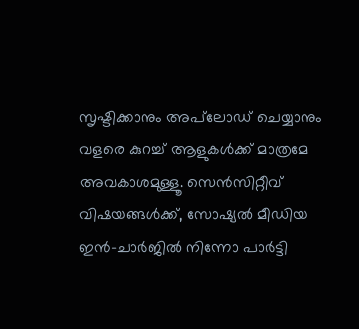സൃഷ്ടിക്കാനും അപ്‌ലോഡ് ചെയ്യാനും വളരെ കുറച്ച് ആളുകൾക്ക് മാത്രമേ അവകാശമുള്ളൂ. സെൻസിറ്റീവ് വിഷയങ്ങൾക്ക്, സോഷ്യൽ മീഡിയ ഇൻ-ചാർജിൽ നിന്നോ പാർട്ടി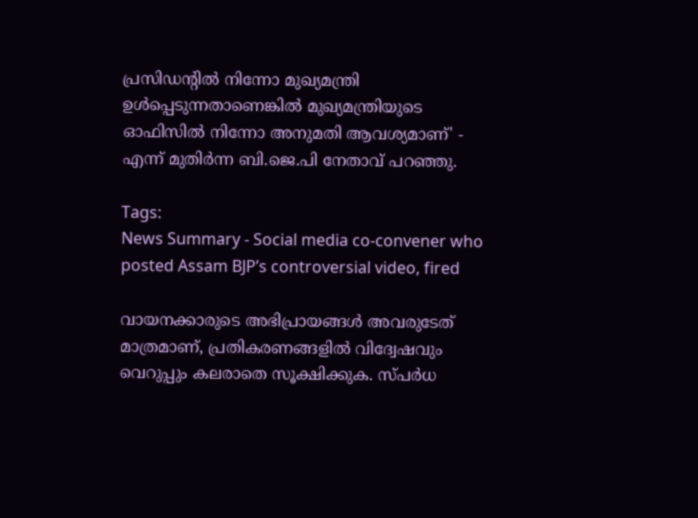പ്രസിഡന്റിൽ നിന്നോ മുഖ്യമന്ത്രി ഉൾപ്പെടുന്നതാണെങ്കിൽ മുഖ്യമന്ത്രിയുടെ ഓഫിസിൽ നിന്നോ അനുമതി ആവശ്യമാണ്' - എന്ന് മുതിർന്ന ബി.ജെ.പി നേതാവ് പറഞ്ഞു.

Tags:
News Summary - Social media co-convener who posted Assam BJP’s controversial video, fired

വായനക്കാരുടെ അഭിപ്രായങ്ങള്‍ അവരുടേത് മാത്രമാണ്, പ്രതികരണങ്ങളിൽ വിദ്വേഷവും വെറുപ്പും കലരാതെ സൂക്ഷിക്കുക. സ്പർധ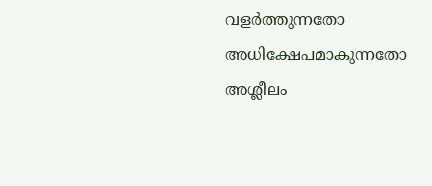വളർത്തുന്നതോ അധിക്ഷേപമാകുന്നതോ അശ്ലീലം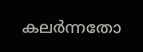കലർന്നതോ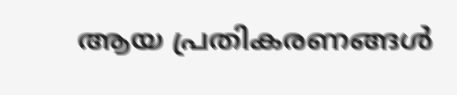ആയ പ്രതികരണങ്ങൾ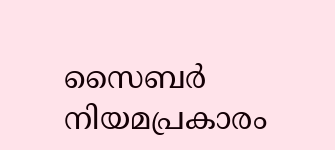സൈബർ നിയമപ്രകാരം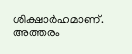ശിക്ഷാർഹമാണ്. അത്തരം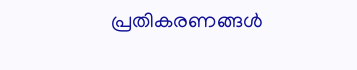പ്രതികരണങ്ങൾ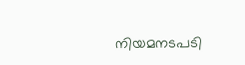നിയമനടപടി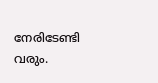നേരിടേണ്ടി വരും.